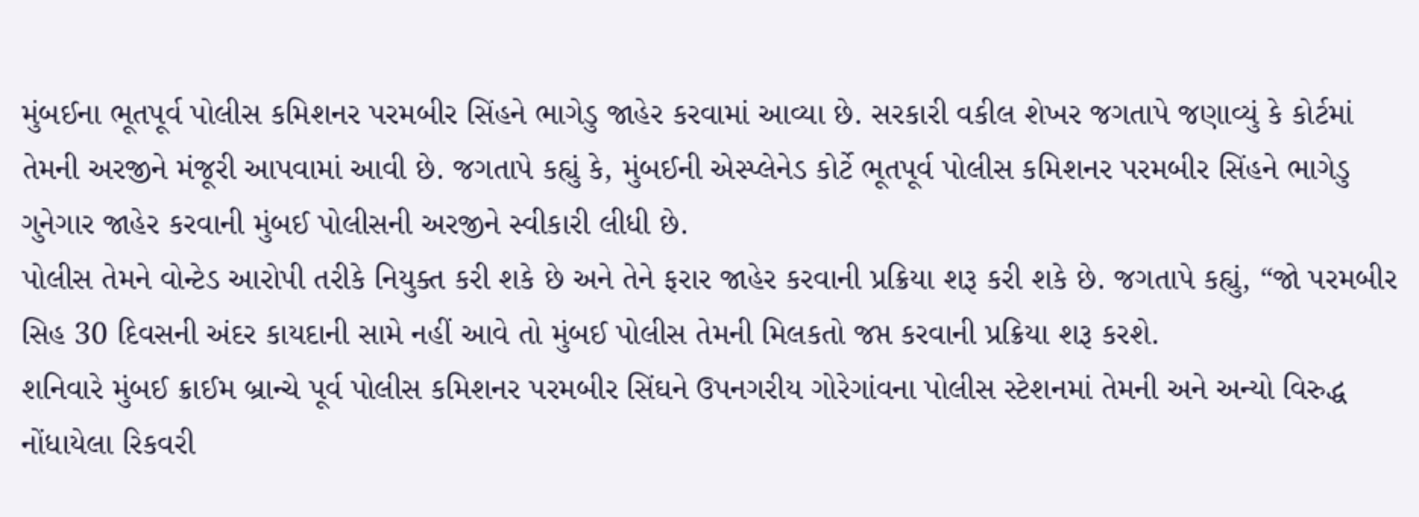મુંબઈના ભૂતપૂર્વ પોલીસ કમિશનર પરમબીર સિંહને ભાગેડુ જાહેર કરવામાં આવ્યા છે. સરકારી વકીલ શેખર જગતાપે જણાવ્યું કે કોર્ટમાં તેમની અરજીને મંજૂરી આપવામાં આવી છે. જગતાપે કહ્યું કે, મુંબઈની એસ્પ્લેનેડ કોર્ટે ભૂતપૂર્વ પોલીસ કમિશનર પરમબીર સિંહને ભાગેડુ ગુનેગાર જાહેર કરવાની મુંબઈ પોલીસની અરજીને સ્વીકારી લીધી છે.
પોલીસ તેમને વોન્ટેડ આરોપી તરીકે નિયુક્ત કરી શકે છે અને તેને ફરાર જાહેર કરવાની પ્રક્રિયા શરૂ કરી શકે છે. જગતાપે કહ્યું, “જો પરમબીર સિહ 30 દિવસની અંદર કાયદાની સામે નહીં આવે તો મુંબઈ પોલીસ તેમની મિલકતો જપ્ત કરવાની પ્રક્રિયા શરૂ કરશે.
શનિવારે મુંબઈ ક્રાઈમ બ્રાન્ચે પૂર્વ પોલીસ કમિશનર પરમબીર સિંઘને ઉપનગરીય ગોરેગાંવના પોલીસ સ્ટેશનમાં તેમની અને અન્યો વિરુદ્ધ નોંધાયેલા રિકવરી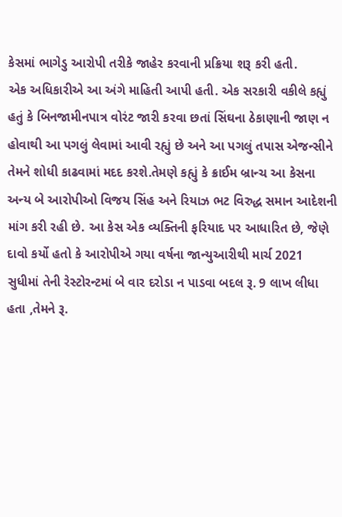કેસમાં ભાગેડુ આરોપી તરીકે જાહેર કરવાની પ્રક્રિયા શરૂ કરી હતી.
એક અધિકારીએ આ અંગે માહિતી આપી હતી. એક સરકારી વકીલે કહ્યું હતું કે બિનજામીનપાત્ર વોરંટ જારી કરવા છતાં સિંઘના ઠેકાણાની જાણ ન હોવાથી આ પગલું લેવામાં આવી રહ્યું છે અને આ પગલું તપાસ એજન્સીને તેમને શોધી કાઢવામાં મદદ કરશે.તેમણે કહ્યું કે ક્રાઈમ બ્રાન્ચ આ કેસના અન્ય બે આરોપીઓ વિજય સિંહ અને રિયાઝ ભટ વિરુદ્ધ સમાન આદેશની માંગ કરી રહી છે. આ કેસ એક વ્યક્તિની ફરિયાદ પર આધારિત છે, જેણે દાવો કર્યો હતો કે આરોપીએ ગયા વર્ષના જાન્યુઆરીથી માર્ચ 2021 સુધીમાં તેની રેસ્ટોરન્ટમાં બે વાર દરોડા ન પાડવા બદલ રૂ. 9 લાખ લીધા હતા ,તેમને રૂ.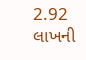2.92 લાખની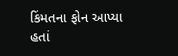કિંમતના ફોન આપ્યા હતાં